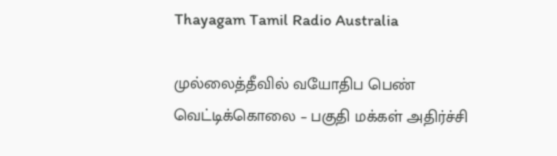Thayagam Tamil Radio Australia

முல்லைத்தீவில் வயோதிப பெண் வெட்டிக்கொலை – பகுதி மக்கள் அதிர்ச்சி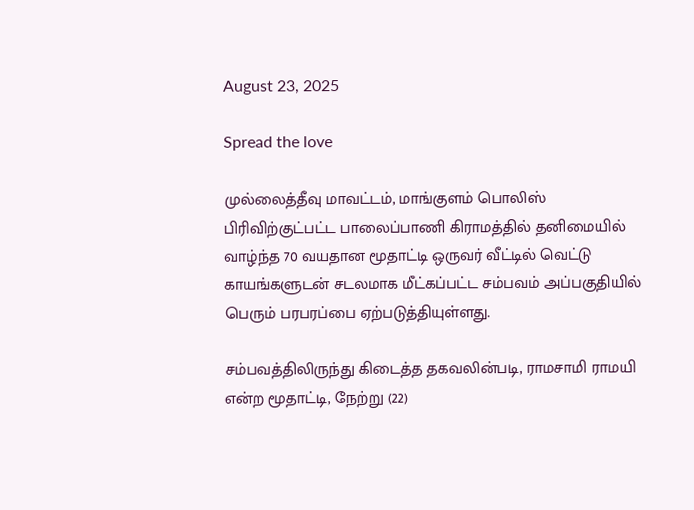August 23, 2025

Spread the love

முல்லைத்தீவு மாவட்டம், மாங்குளம் பொலிஸ் பிரிவிற்குட்பட்ட பாலைப்பாணி கிராமத்தில் தனிமையில் வாழ்ந்த 70 வயதான மூதாட்டி ஒருவர் வீட்டில் வெட்டு காயங்களுடன் சடலமாக மீட்கப்பட்ட சம்பவம் அப்பகுதியில் பெரும் பரபரப்பை ஏற்படுத்தியுள்ளது.

சம்பவத்திலிருந்து கிடைத்த தகவலின்படி, ராமசாமி ராமயி என்ற மூதாட்டி, நேற்று (22)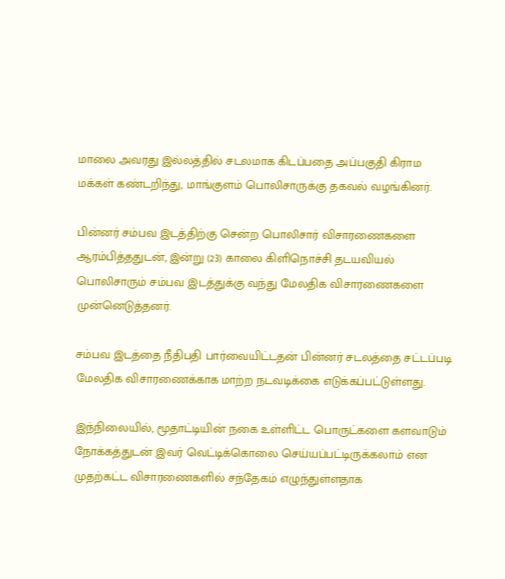மாலை அவரது இல்லத்தில் சடலமாக கிடப்பதை அப்பகுதி கிராம மக்கள் கண்டறிந்து, மாங்குளம் பொலிசாருக்கு தகவல் வழங்கினர்.

பின்னர் சம்பவ இடத்திற்கு சென்ற பொலிசார் விசாரணைகளை ஆரம்பித்ததுடன், இன்று (23) காலை கிளிநொச்சி தடயவியல் பொலிசாரும் சம்பவ இடத்துக்கு வந்து மேலதிக விசாரணைகளை முன்னெடுத்தனர்.

சம்பவ இடத்தை நீதிபதி பார்வையிட்டதன் பின்னர் சடலத்தை சட்டப்படி மேலதிக விசாரணைக்காக மாற்ற நடவடிக்கை எடுக்கப்பட்டுள்ளது.

இந்நிலையில், மூதாட்டியின் நகை உள்ளிட்ட பொருட்களை களவாடும் நோக்கத்துடன் இவர் வெட்டிக்கொலை செய்யப்பட்டிருக்கலாம் என முதற்கட்ட விசாரணைகளில் சந்தேகம் எழுந்துள்ளதாக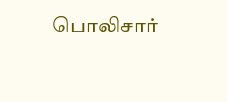பொலிசார்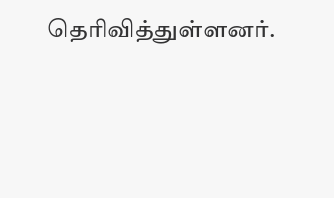தெரிவித்துள்ளனர்.